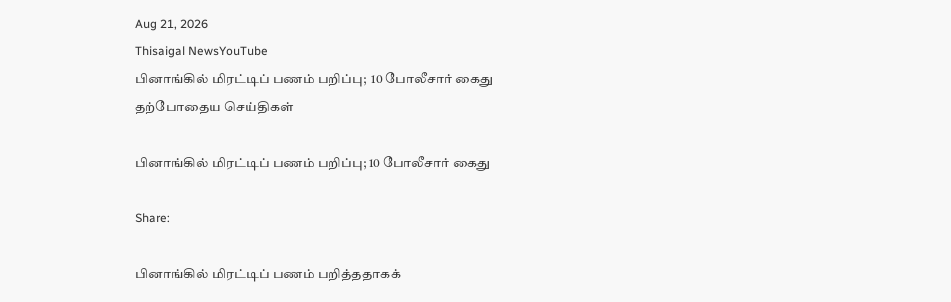Aug 21, 2026
Thisaigal NewsYouTube
பினாங்கில் மிரட்டிப் பணம் பறிப்பு;  10 போலீசார் கைது
தற்போதைய செய்திகள்

பினாங்கில் மிரட்டிப் பணம் பறிப்பு; 10 போலீசார் கைது

Share:

பினாங்கில் மிரட்டிப் பணம் பறித்ததாகக்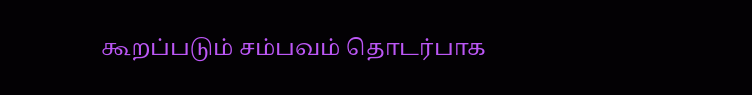கூறப்படும் சம்பவம் தொடர்பாக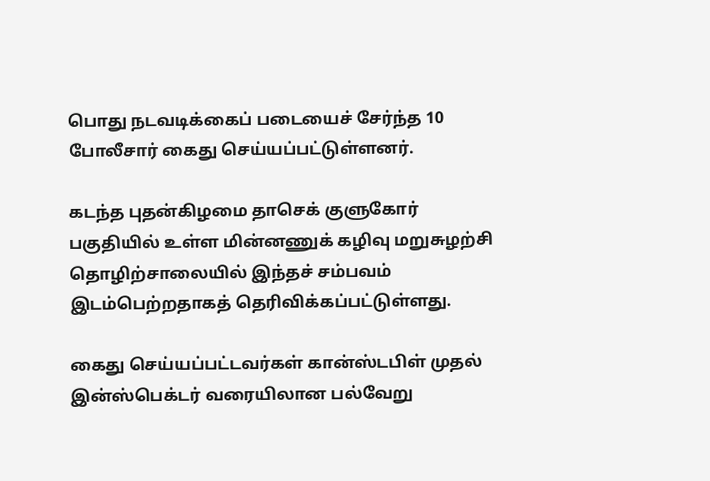பொது நடவடிக்கைப் படையைச் சேர்ந்த 10 போலீசார் கைது செய்யப்பட்டுள்ளனர்.

கடந்த புதன்கிழமை தாசெக் குளுகோர் பகுதியில் உள்ள மின்னணுக் கழிவு மறுசுழற்சி தொழிற்சாலையில் இந்தச் சம்பவம் இடம்பெற்றதாகத் தெரிவிக்கப்பட்டுள்ளது.

கைது செய்யப்பட்டவர்கள் கான்ஸ்டபிள் முதல் இன்ஸ்பெக்டர் வரையிலான பல்வேறு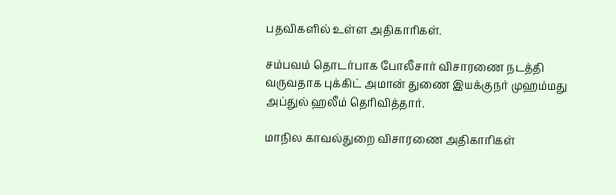பதவிகளில் உள்ள அதிகாரிகள்.

சம்பவம் தொடர்பாக போலீசார் விசாரணை நடத்தி வருவதாக புக்கிட் அமான் துணை இயக்குநர் முஹம்மது அப்துல் ஹலீம் தெரிவித்தார்.

மாநில காவல்துறை விசாரணை அதிகாரிகள்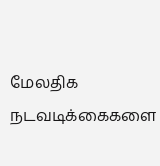மேலதிக நடவடிக்கைகளை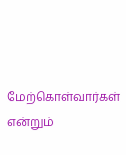மேற்கொள்வார்கள் என்றும்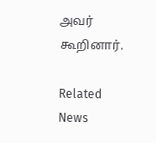அவர் கூறினார்.

Related News